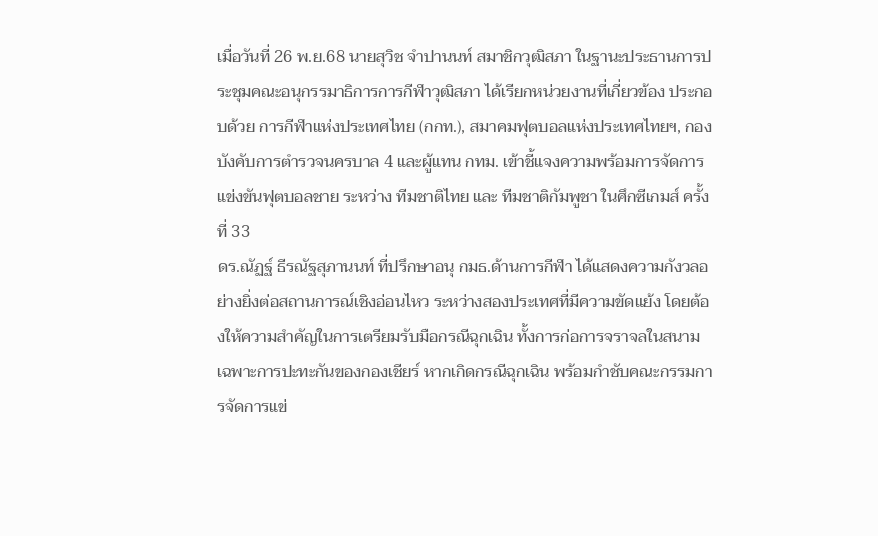เมื่อวันที่ 26 พ.ย.68 นายสุวิช จำปานนท์ สมาชิกวุฒิสภา ในฐานะประธานการประชุมคณะอนุกรรมาธิการการกีฬาวุฒิสภา ได้เรียกหน่วยงานที่เกี่ยวข้อง ประกอบด้วย การกีฬาแห่งประเทศไทย (กกท.), สมาคมฟุตบอลแห่งประเทศไทยฯ, กองบังคับการตำรวจนครบาล 4 และผู้แทน กทม. เข้าชี้แจงความพร้อมการจัดการแข่งขันฟุตบอลชาย ระหว่าง ทีมชาติไทย และ ทีมชาติกัมพูชา ในศึกซีเกมส์ ครั้งที่ 33
ดร.ณัฏฐ์ ธีรณัฐสุภานนท์ ที่ปรึกษาอนุ กมธ.ด้านการกีฬา ได้แสดงความกังวลอย่างยิ่งต่อสถานการณ์เชิงอ่อนไหว ระหว่างสองประเทศที่มีความขัดแย้ง โดยต้องให้ความสำคัญในการเตรียมรับมือกรณีฉุกเฉิน ทั้งการก่อการจราจลในสนาม เฉพาะการปะทะกันของกองเชียร์ หากเกิดกรณีฉุกเฉิน พร้อมกำชับคณะกรรมการจัดการแข่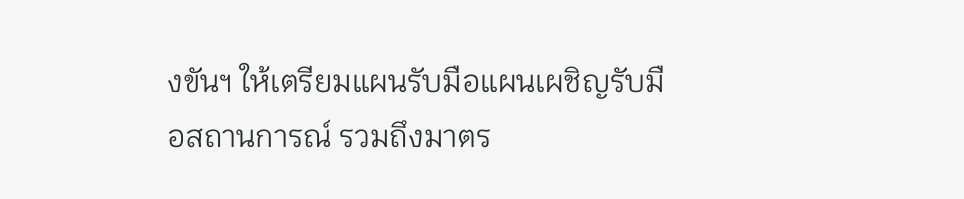งขันฯ ให้เตรียมแผนรับมือแผนเผชิญรับมือสถานการณ์ รวมถึงมาตร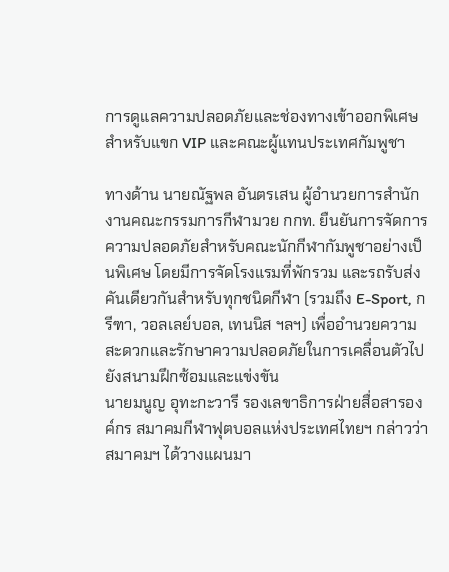การดูแลความปลอดภัยและช่องทางเข้าออกพิเศษสำหรับแขก VIP และคณะผู้แทนประเทศกัมพูชา

ทางด้าน นายณัฐพล อันตรเสน ผู้อำนวยการสำนักงานคณะกรรมการกีฬามวย กกท. ยืนยันการจัดการความปลอดภัยสำหรับคณะนักกีฬากัมพูชาอย่างเป็นพิเศษ โดยมีการจัดโรงแรมที่พักรวม และรถรับส่งคันเดียวกันสำหรับทุกชนิดกีฬา (รวมถึง E-Sport, กรีฑา, วอลเลย์บอล, เทนนิส ฯลฯ) เพื่ออำนวยความสะดวกและรักษาความปลอดภัยในการเคลื่อนตัวไปยังสนามฝึกซ้อมและแข่งขัน
นายมนูญ อุทะกะวารี รองเลขาธิการฝ่ายสื่อสารองค์กร สมาคมกีฬาฟุตบอลแห่งประเทศไทยฯ กล่าวว่า สมาคมฯ ได้วางแผนมา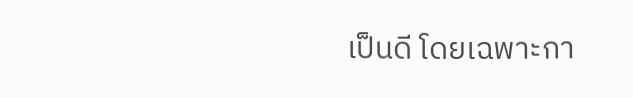เป็นดี โดยเฉพาะกา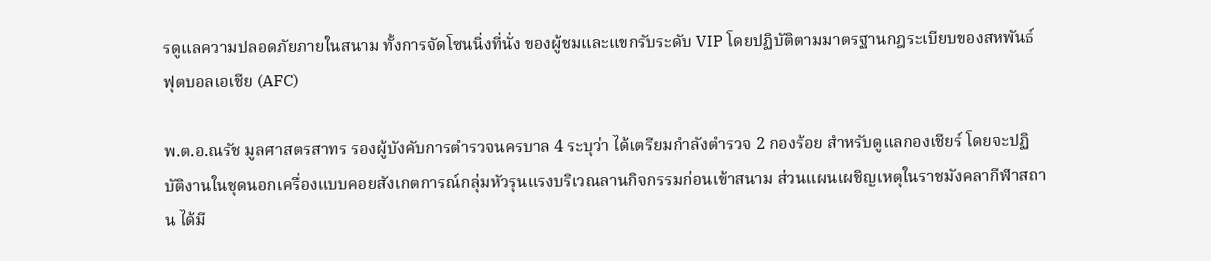รดูแลความปลอดภัยภายในสนาม ทั้งการจัดโซนนิ่งที่นั่ง ของผู้ชมและแขกรับระดับ VIP โดยปฏิบัติตามมาตรฐานกฎระเบียบของสหพันธ์ฟุตบอลเอเชีย (AFC)

พ.ต.อ.ณรัช มูลศาสตรสาทร รองผู้บังคับการตำรวจนครบาล 4 ระบุว่า ได้เตรียมกำลังตำรวจ 2 กองร้อย สำหรับดูแลกองเชียร์ โดยจะปฏิบัติงานในชุดนอกเครื่องแบบคอยสังเกตการณ์กลุ่มหัวรุนแรงบริเวณลานกิจกรรมก่อนเข้าสนาม ส่วนแผนเผชิญเหตุในราชมังคลากีฬาสถาน ได้มี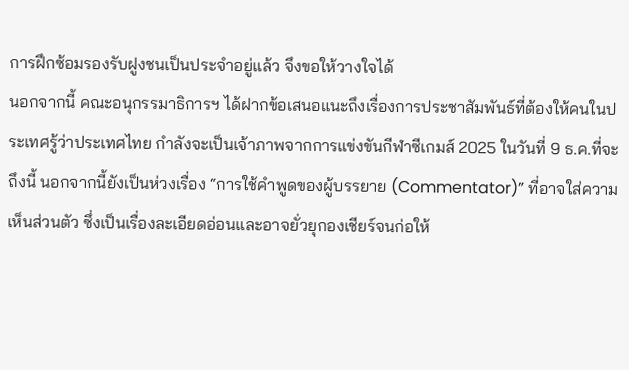การฝึกซ้อมรองรับฝูงชนเป็นประจำอยู่แล้ว จึงขอให้วางใจได้
นอกจากนี้ คณะอนุกรรมาธิการฯ ได้ฝากข้อเสนอแนะถึงเรื่องการประชาสัมพันธ์ที่ต้องให้คนในประเทศรู้ว่าประเทศไทย กำลังจะเป็นเจ้าภาพจากการแข่งขันกีฬาซีเกมส์ 2025 ในวันที่ 9 ธ.ค.ที่จะถึงนี้ นอกจากนี้ยังเป็นห่วงเรื่อง “การใช้คำพูดของผู้บรรยาย (Commentator)” ที่อาจใส่ความเห็นส่วนตัว ซึ่งเป็นเรื่องละเอียดอ่อนและอาจยั่วยุกองเชียร์จนก่อให้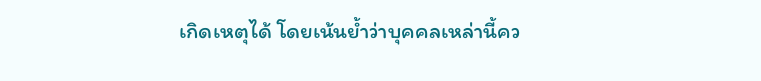เกิดเหตุได้ โดยเน้นย้ำว่าบุคคลเหล่านี้คว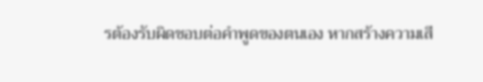รต้องรับผิดชอบต่อคำพูดของตนเอง หากสร้างความเสี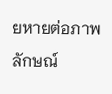ยหายต่อภาพลักษณ์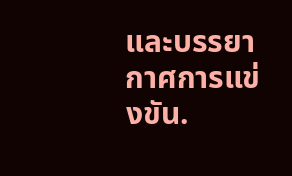และบรรยากาศการแข่งขัน.